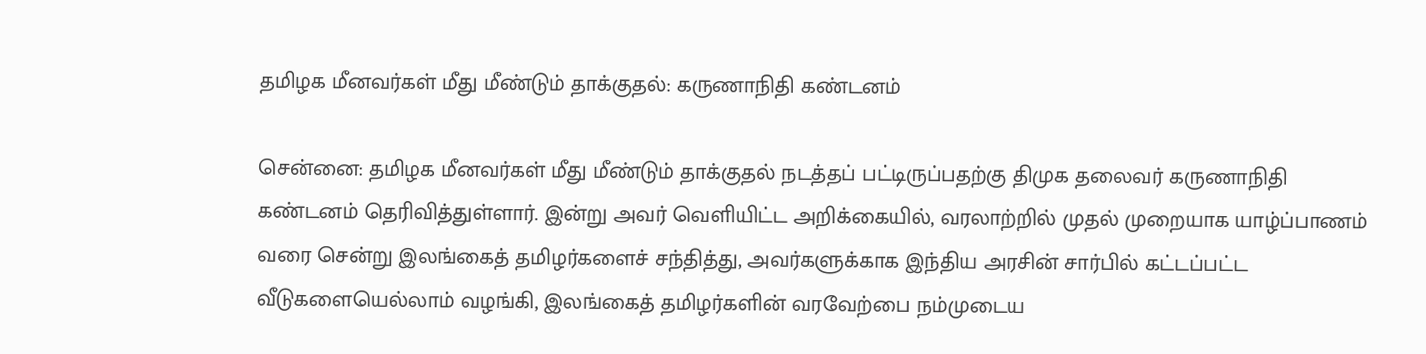தமிழக மீனவர்கள் மீது மீண்டும் தாக்குதல்: கருணாநிதி கண்டனம்

சென்னை: தமிழக மீனவர்கள் மீது மீண்டும் தாக்குதல் நடத்தப் பட்டிருப்பதற்கு திமுக தலைவர் கருணாநிதி கண்டனம் தெரிவித்துள்ளார். இன்று அவர் வெளியிட்ட அறிக்கையில், வரலாற்றில் முதல் முறையாக யாழ்ப்பாணம் வரை சென்று இலங்கைத் தமிழர்களைச் சந்தித்து, அவர்களுக்காக இந்திய அரசின் சார்பில் கட்டப்பட்ட வீடுகளையெல்லாம் வழங்கி, இலங்கைத் தமிழர்களின் வரவேற்பை நம்முடைய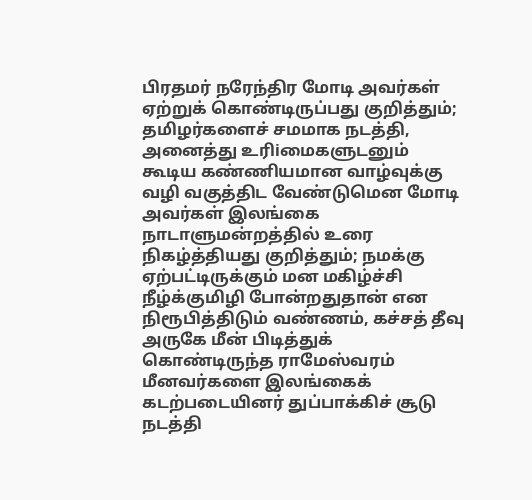பிரதமர் நரேந்திர மோடி அவர்கள் ஏற்றுக் கொண்டிருப்பது குறித்தும்; தமிழர்களைச் சமமாக நடத்தி, அனைத்து உரிiமைகளுடனும் கூடிய கண்ணியமான வாழ்வுக்கு வழி வகுத்திட வேண்டுமென மோடி அவர்கள் இலங்கை நாடாளுமன்றத்தில் உரை நிகழ்த்தியது குறித்தும்; நமக்கு ஏற்பட்டிருக்கும் மன மகிழ்ச்சி நீழ்க்குமிழி போன்றதுதான் என நிரூபித்திடும் வண்ணம், கச்சத் தீவு அருகே மீன் பிடித்துக் கொண்டிருந்த ராமேஸ்வரம் மீனவர்களை இலங்கைக் கடற்படையினர் துப்பாக்கிச் சூடு நடத்தி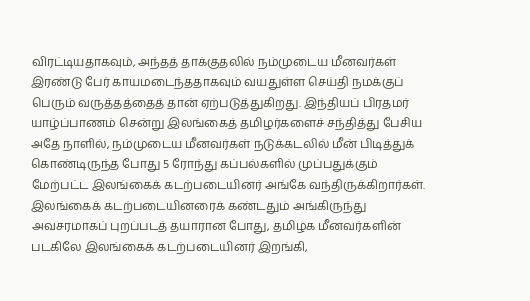விரட்டியதாகவும், அந்தத் தாக்குதலில் நம்முடைய மீனவர்கள் இரண்டு பேர் காயமடைந்ததாகவும் வயதுள்ள செய்தி நமக்குப் பெரும் வருத்தத்தைத் தான் ஏற்படுத்துகிறது. இந்தியப் பிரதமர் யாழ்ப்பாணம் சென்று இலங்கைத் தமிழர்களைச் சந்தித்து பேசிய அதே நாளில், நம்முடைய மீனவர்கள் நடுக்கடலில் மீன் பிடித்துக் கொண்டிருந்த போது 5 ரோந்து கப்பல்களில் முப்பதுக்கும் மேற்பட்ட இலங்கைக் கடற்படையினர் அங்கே வந்திருக்கிறார்கள். இலங்கைக் கடற்படையினரைக் கண்டதும் அங்கிருந்து அவசரமாகப் புறப்படத் தயாரான போது, தமிழக மீனவர்களின் படகிலே இலங்கைக் கடற்படையினர் இறங்கி,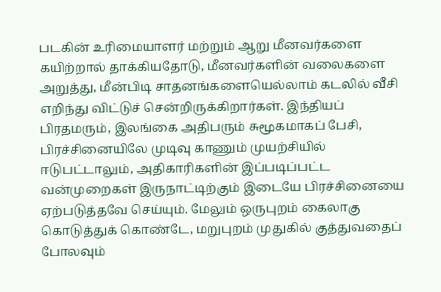படகின் உரிமையாளர் மற்றும் ஆறு மீனவர்களை கயிற்றால் தாக்கியதோடு, மீனவர்களின் வலைகளை அறுத்து, மீன்பிடி சாதனங்களையெல்லாம் கடலில் வீசி எறிந்து விட்டுச் சென்றிருக்கிறார்கள். இந்தியப் பிரதமரும், இலங்கை அதிபரும் சுமூகமாகப் பேசி, பிரச்சினையிலே முடிவு காணும் முயற்சியில் ஈடுபட்டாலும், அதிகாரிகளின் இப்படிப்பட்ட வன்முறைகள் இருநாட்டிற்கும் இடையே பிரச்சினையை ஏற்படுத்தவே செய்யும். மேலும் ஒருபுறம் கைலாகு கொடுத்துக் கொண்டே, மறுபுறம் முதுகில் குத்துவதைப் போலவும்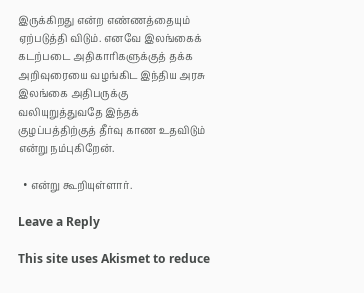இருக்கிறது என்ற எண்ணத்தையும் ஏற்படுத்தி விடும். எனவே இலங்கைக் கடற்படை அதிகாரிகளுக்குத் தக்க அறிவுரையை வழங்கிட இந்திய அரசு இலங்கை அதிபருக்கு வலியுறுத்துவதே இந்தக் குழப்பத்திற்குத் தீர்வு காண உதவிடும் என்று நம்புகிறேன்.

  • என்று கூறியுள்ளார்.

Leave a Reply

This site uses Akismet to reduce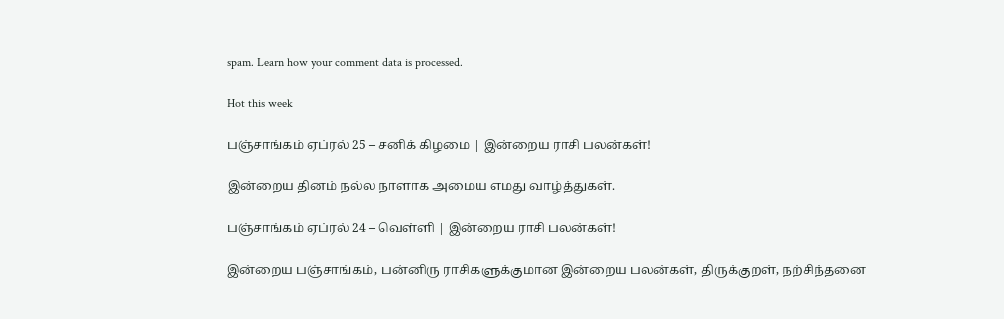spam. Learn how your comment data is processed.

Hot this week

பஞ்சாங்கம் ஏப்ரல் 25 – சனிக் கிழமை | இன்றைய ராசி பலன்கள்!

இன்றைய தினம் நல்ல நாளாக அமைய எமது வாழ்த்துகள்.

பஞ்சாங்கம் ஏப்ரல் 24 – வெள்ளி | இன்றைய ராசி பலன்கள்!

இன்றைய பஞ்சாங்கம், பன்னிரு ராசிகளுக்குமான இன்றைய பலன்கள், திருக்குறள், நற்சிந்தனை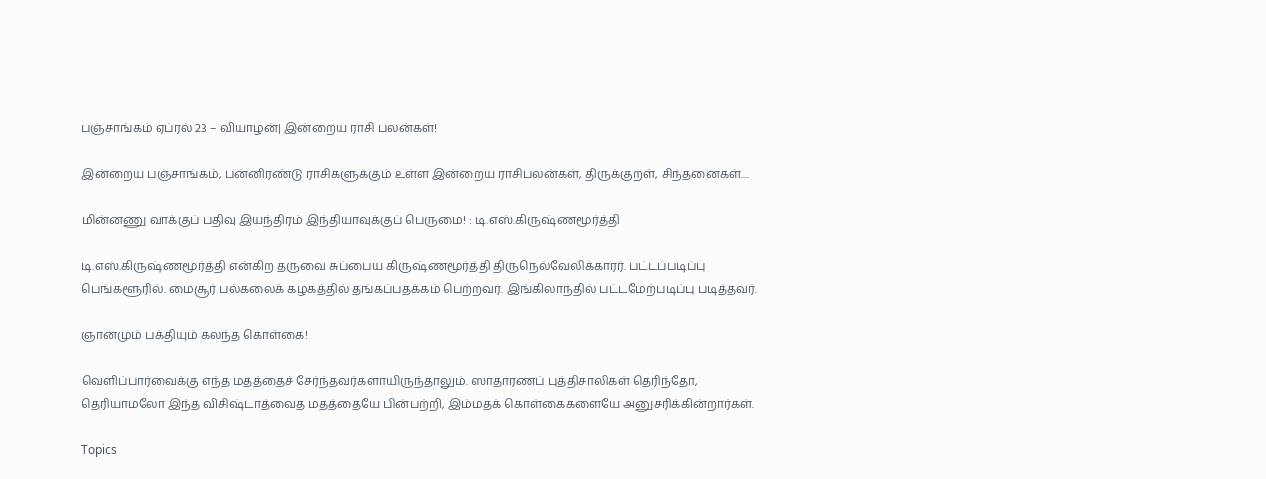பஞ்சாங்கம் ஏப்ரல் 23 – வியாழன்| இன்றைய ராசி பலன்கள்!

இன்றைய பஞ்சாங்கம், பன்னிரண்டு ராசிகளுக்கும் உள்ள இன்றைய ராசிபலன்கள், திருக்குறள், சிந்தனைகள்....

மின்னணு வாக்குப் பதிவு இயந்திரம் இந்தியாவுக்குப் பெருமை! : டி.எஸ்.கிருஷ்ணமூர்த்தி

டி.எஸ்.கிருஷ்ணமூர்த்தி என்கிற தருவை சுப்பைய கிருஷ்ணமூர்த்தி திருநெல்வேலிக்காரர். பட்டப்படிப்பு பெங்களூரில். மைசூர் பல்கலைக் கழகத்தில் தங்கப்பதக்கம் பெற்றவர். இங்கிலாந்தில் பட்டமேற்படிப்பு படித்தவர்.

ஞானமும் பக்தியும் கலந்த கொள்கை!

வெளிப்பார்வைக்கு எந்த மதத்தைச் சேர்ந்தவர்களாயிருந்தாலும். ஸாதாரணப் புத்திசாலிகள் தெரிந்தோ, தெரியாமலோ இந்த விசிஷ்டாத்வைத மதத்தையே பின்பற்றி, இம்மதக் கொள்கைகளையே அனுசரிக்கின்றார்கள்.

Topics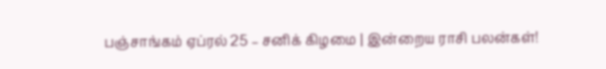பஞ்சாங்கம் ஏப்ரல் 25 – சனிக் கிழமை | இன்றைய ராசி பலன்கள்!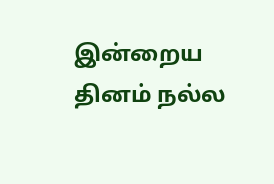இன்றைய தினம் நல்ல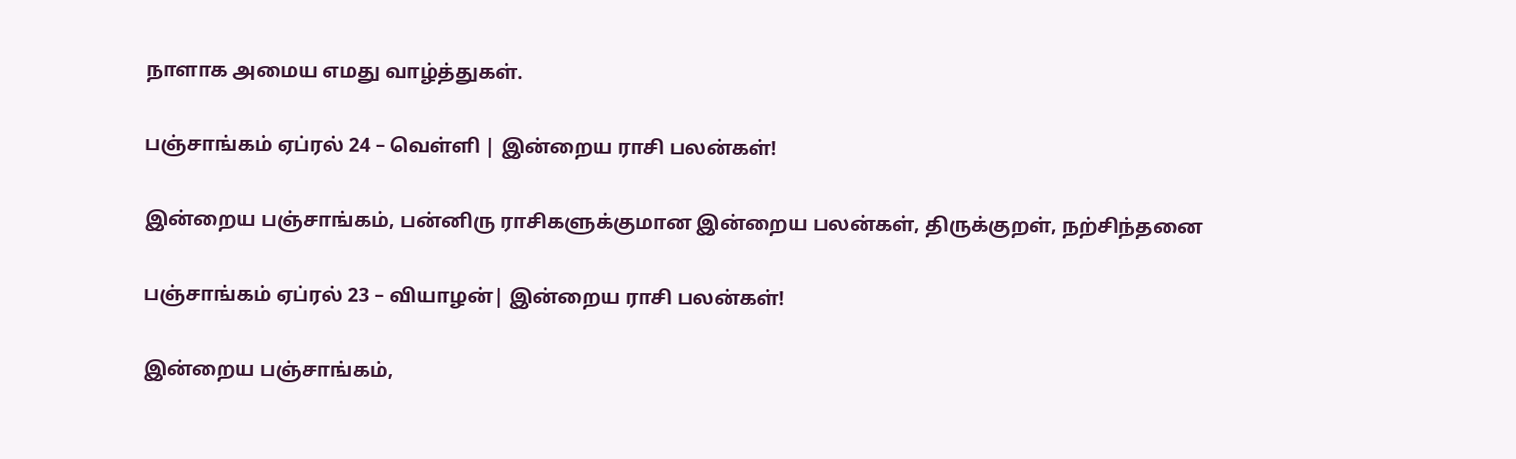நாளாக அமைய எமது வாழ்த்துகள்.

பஞ்சாங்கம் ஏப்ரல் 24 – வெள்ளி | இன்றைய ராசி பலன்கள்!

இன்றைய பஞ்சாங்கம், பன்னிரு ராசிகளுக்குமான இன்றைய பலன்கள், திருக்குறள், நற்சிந்தனை

பஞ்சாங்கம் ஏப்ரல் 23 – வியாழன்| இன்றைய ராசி பலன்கள்!

இன்றைய பஞ்சாங்கம்,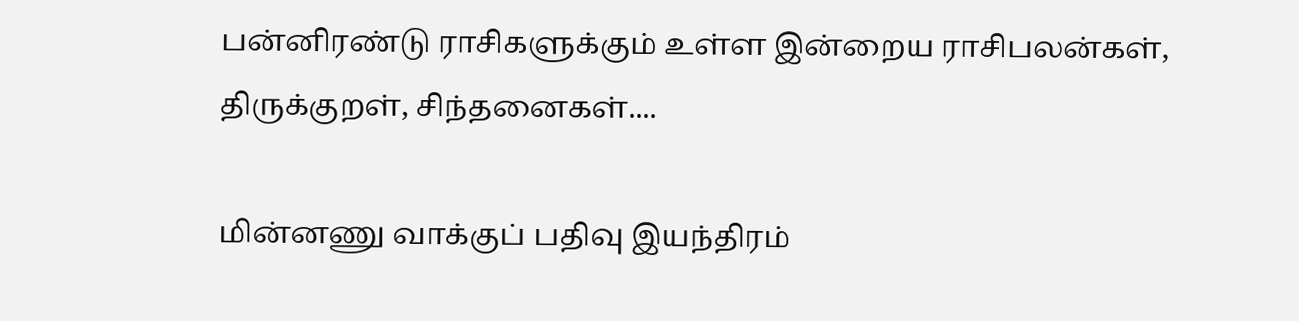பன்னிரண்டு ராசிகளுக்கும் உள்ள இன்றைய ராசிபலன்கள், திருக்குறள், சிந்தனைகள்....

மின்னணு வாக்குப் பதிவு இயந்திரம்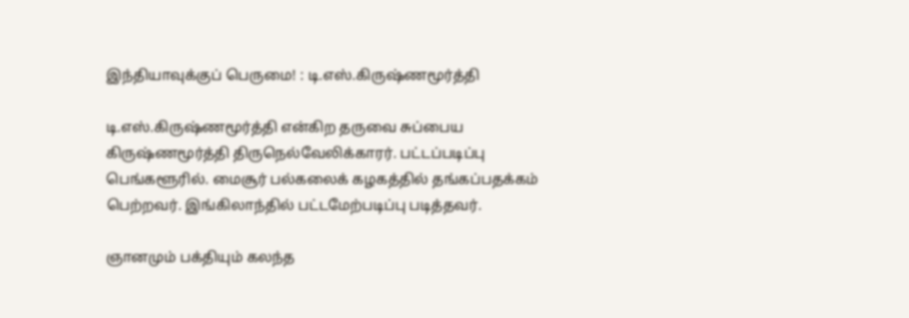இந்தியாவுக்குப் பெருமை! : டி.எஸ்.கிருஷ்ணமூர்த்தி

டி.எஸ்.கிருஷ்ணமூர்த்தி என்கிற தருவை சுப்பைய கிருஷ்ணமூர்த்தி திருநெல்வேலிக்காரர். பட்டப்படிப்பு பெங்களூரில். மைசூர் பல்கலைக் கழகத்தில் தங்கப்பதக்கம் பெற்றவர். இங்கிலாந்தில் பட்டமேற்படிப்பு படித்தவர்.

ஞானமும் பக்தியும் கலந்த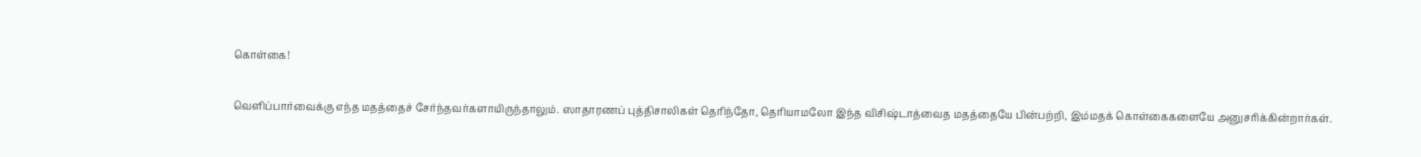கொள்கை!

வெளிப்பார்வைக்கு எந்த மதத்தைச் சேர்ந்தவர்களாயிருந்தாலும். ஸாதாரணப் புத்திசாலிகள் தெரிந்தோ, தெரியாமலோ இந்த விசிஷ்டாத்வைத மதத்தையே பின்பற்றி, இம்மதக் கொள்கைகளையே அனுசரிக்கின்றார்கள்.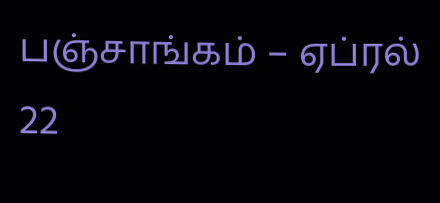பஞ்சாங்கம் – ஏப்ரல் 22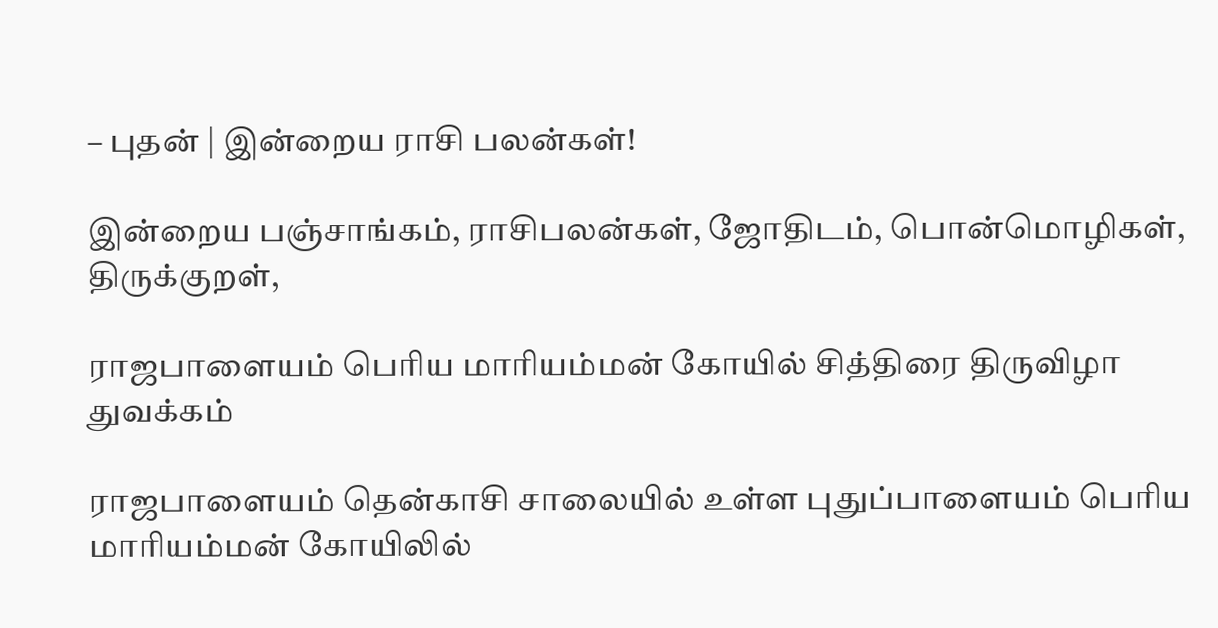– புதன் | இன்றைய ராசி பலன்கள்!

இன்றைய பஞ்சாங்கம், ராசிபலன்கள், ஜோதிடம், பொன்மொழிகள், திருக்குறள்,

ராஜபாளையம் பெரிய மாரியம்மன் கோயில் சித்திரை திருவிழா துவக்கம்

ராஜபாளையம் தென்காசி சாலையில் உள்ள புதுப்பாளையம் பெரிய மாரியம்மன் கோயிலில்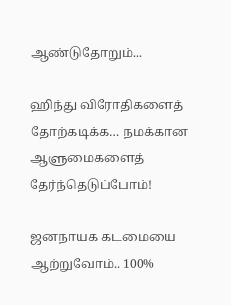ஆண்டுதோறும்...

ஹிந்து விரோதிகளைத் தோற்கடிக்க… நமக்கான ஆளுமைகளைத் தேர்ந்தெடுப்போம்!

ஜனநாயக கடமையை ஆற்றுவோம்.. 100%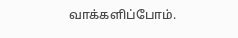வாக்களிப்போம்.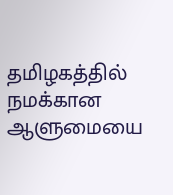தமிழகத்தில் நமக்கான ஆளுமையை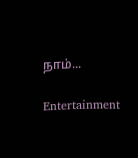நாம்...

Entertainment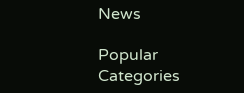News

Popular Categories